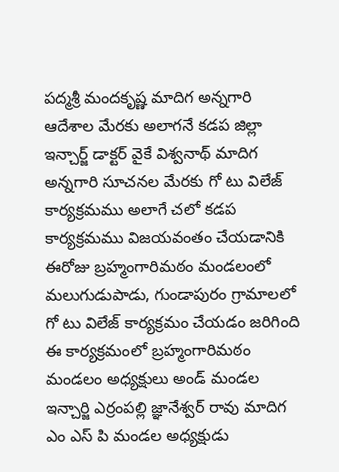పద్మశ్రీ మందకృష్ణ మాదిగ అన్నగారి ఆదేశాల మేరకు అలాగనే కడప జిల్లా ఇన్చార్జ్ డాక్టర్ వైకే విశ్వనాథ్ మాదిగ అన్నగారి సూచనల మేరకు గో టు విలేజ్ కార్యక్రమము అలాగే చలో కడప కార్యక్రమము విజయవంతం చేయడానికి ఈరోజు బ్రహ్మంగారిమఠం మండలంలో మలుగుడుపాడు, గుండాపురం గ్రామాలలో గో టు విలేజ్ కార్యక్రమం చేయడం జరిగింది ఈ కార్యక్రమంలో బ్రహ్మంగారిమఠం మండలం అధ్యక్షులు అండ్ మండల ఇన్చార్జి ఎర్రంపల్లి జ్ఞానేశ్వర్ రావు మాదిగ ఎం ఎస్ పి మండల అధ్యక్షుడు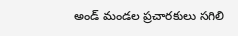అండ్ మండల ప్రచారకులు సగిలి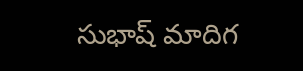సుభాష్ మాదిగ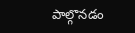పాల్గొనడం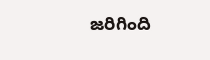జరిగింది